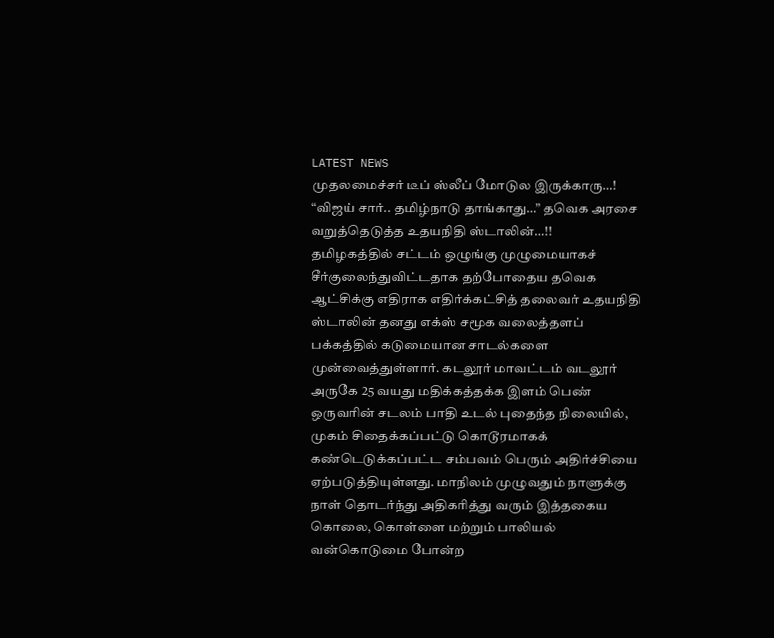LATEST NEWS
முதலமைச்சர் டீப் ஸ்லீப் மோடுல இருக்காரு…! “விஜய் சார்.. தமிழ்நாடு தாங்காது…” தவெக அரசை வறுத்தெடுத்த உதயநிதி ஸ்டாலின்…!!
தமிழகத்தில் சட்டம் ஒழுங்கு முழுமையாகச் சீர்குலைந்துவிட்டதாக தற்போதைய தவெக ஆட்சிக்கு எதிராக எதிர்க்கட்சித் தலைவர் உதயநிதி ஸ்டாலின் தனது எக்ஸ் சமூக வலைத்தளப் பக்கத்தில் கடுமையான சாடல்களை முன்வைத்துள்ளார். கடலூர் மாவட்டம் வடலூர் அருகே 25 வயது மதிக்கத்தக்க இளம் பெண் ஒருவரின் சடலம் பாதி உடல் புதைந்த நிலையில், முகம் சிதைக்கப்பட்டு கொடூரமாகக் கண்டெடுக்கப்பட்ட சம்பவம் பெரும் அதிர்ச்சியை ஏற்படுத்தியுள்ளது. மாநிலம் முழுவதும் நாளுக்கு நாள் தொடர்ந்து அதிகரித்து வரும் இத்தகைய கொலை, கொள்ளை மற்றும் பாலியல் வன்கொடுமை போன்ற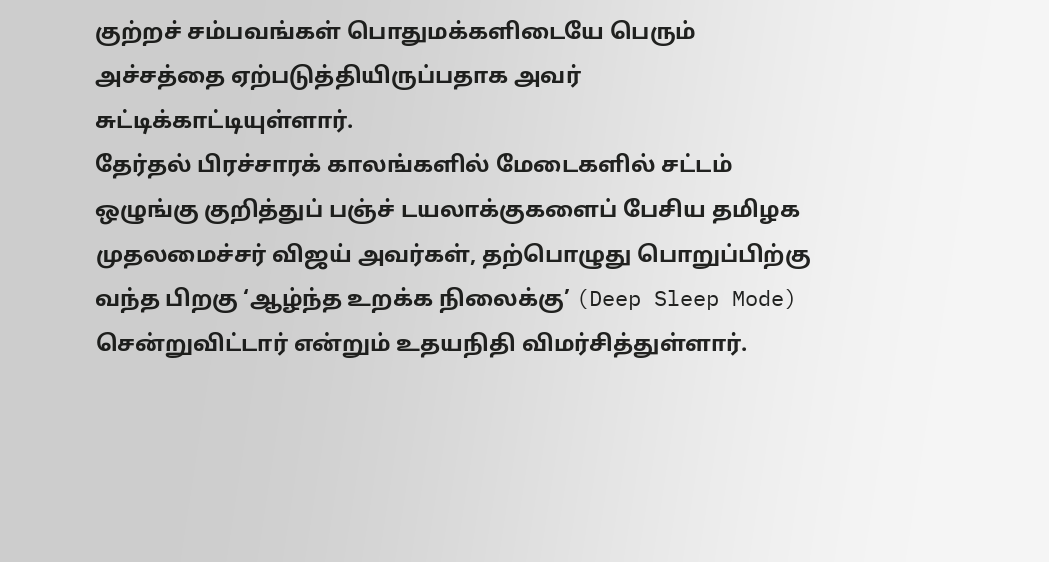குற்றச் சம்பவங்கள் பொதுமக்களிடையே பெரும் அச்சத்தை ஏற்படுத்தியிருப்பதாக அவர் சுட்டிக்காட்டியுள்ளார்.
தேர்தல் பிரச்சாரக் காலங்களில் மேடைகளில் சட்டம் ஒழுங்கு குறித்துப் பஞ்ச் டயலாக்குகளைப் பேசிய தமிழக முதலமைச்சர் விஜய் அவர்கள், தற்பொழுது பொறுப்பிற்கு வந்த பிறகு ‘ஆழ்ந்த உறக்க நிலைக்கு’ (Deep Sleep Mode) சென்றுவிட்டார் என்றும் உதயநிதி விமர்சித்துள்ளார்.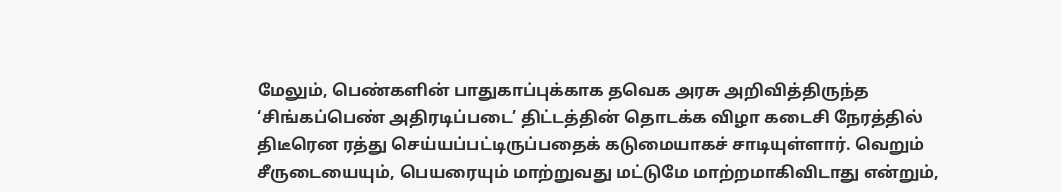மேலும், பெண்களின் பாதுகாப்புக்காக தவெக அரசு அறிவித்திருந்த ‘சிங்கப்பெண் அதிரடிப்படை’ திட்டத்தின் தொடக்க விழா கடைசி நேரத்தில் திடீரென ரத்து செய்யப்பட்டிருப்பதைக் கடுமையாகச் சாடியுள்ளார். வெறும் சீருடையையும், பெயரையும் மாற்றுவது மட்டுமே மாற்றமாகிவிடாது என்றும்,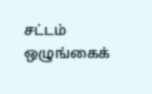சட்டம் ஒழுங்கைக்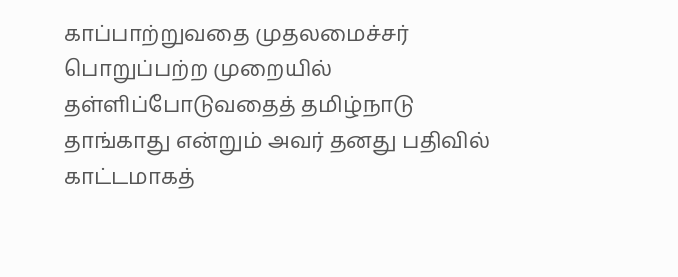காப்பாற்றுவதை முதலமைச்சர் பொறுப்பற்ற முறையில் தள்ளிப்போடுவதைத் தமிழ்நாடு தாங்காது என்றும் அவர் தனது பதிவில் காட்டமாகத்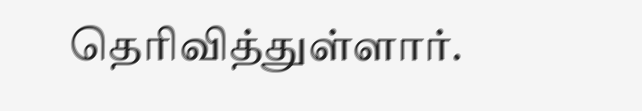தெரிவித்துள்ளார்.